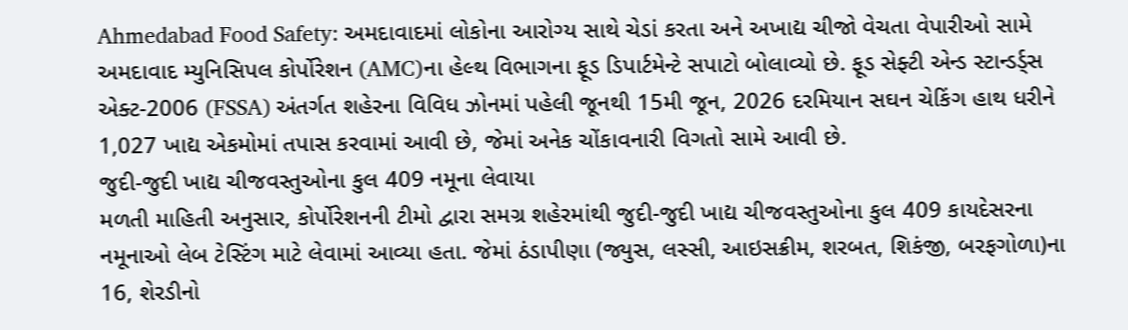Ahmedabad Food Safety: અમદાવાદમાં લોકોના આરોગ્ય સાથે ચેડાં કરતા અને અખાદ્ય ચીજો વેચતા વેપારીઓ સામે અમદાવાદ મ્યુનિસિપલ કોર્પોરેશન (AMC)ના હેલ્થ વિભાગના ફૂડ ડિપાર્ટમેન્ટે સપાટો બોલાવ્યો છે. ફૂડ સેફ્ટી એન્ડ સ્ટાન્ડર્ડ્સ એક્ટ-2006 (FSSA) અંતર્ગત શહેરના વિવિધ ઝોનમાં પહેલી જૂનથી 15મી જૂન, 2026 દરમિયાન સઘન ચેકિંગ હાથ ધરીને 1,027 ખાદ્ય એકમોમાં તપાસ કરવામાં આવી છે, જેમાં અનેક ચોંકાવનારી વિગતો સામે આવી છે.
જુદી-જુદી ખાદ્ય ચીજવસ્તુઓના કુલ 409 નમૂના લેવાયા
મળતી માહિતી અનુસાર, કોર્પોરેશનની ટીમો દ્વારા સમગ્ર શહેરમાંથી જુદી-જુદી ખાદ્ય ચીજવસ્તુઓના કુલ 409 કાયદેસરના નમૂનાઓ લેબ ટેસ્ટિંગ માટે લેવામાં આવ્યા હતા. જેમાં ઠંડાપીણા (જ્યુસ, લસ્સી, આઇસક્રીમ, શરબત, શિકંજી, બરફગોળા)ના 16, શેરડીનો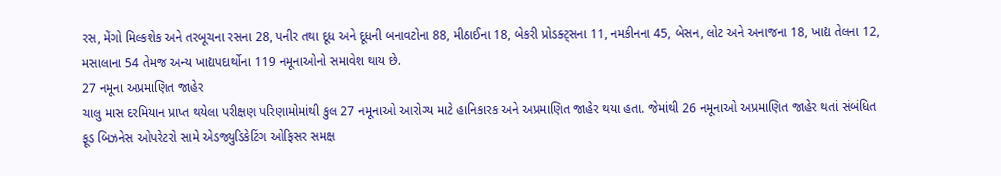રસ, મેંગો મિલ્કશેક અને તરબૂચના રસના 28, પનીર તથા દૂધ અને દૂધની બનાવટોના 88, મીઠાઈના 18, બેકરી પ્રોડક્ટ્સના 11, નમકીનના 45, બેસન, લોટ અને અનાજના 18, ખાદ્ય તેલના 12, મસાલાના 54 તેમજ અન્ય ખાદ્યપદાર્થોના 119 નમૂનાઓનો સમાવેશ થાય છે.
27 નમૂના અપ્રમાણિત જાહેર
ચાલુ માસ દરમિયાન પ્રાપ્ત થયેલા પરીક્ષણ પરિણામોમાંથી કુલ 27 નમૂનાઓ આરોગ્ય માટે હાનિકારક અને અપ્રમાણિત જાહેર થયા હતા. જેમાંથી 26 નમૂનાઓ અપ્રમાણિત જાહેર થતાં સંબંધિત ફૂડ બિઝનેસ ઓપરેટરો સામે એડજ્યુડિકેટિંગ ઓફિસર સમક્ષ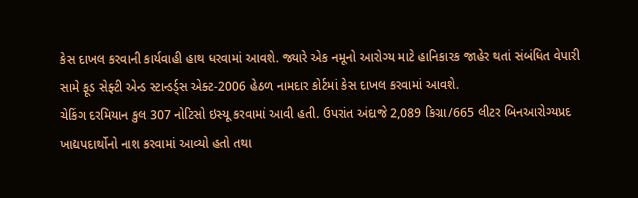કેસ દાખલ કરવાની કાર્યવાહી હાથ ધરવામાં આવશે. જ્યારે એક નમૂનો આરોગ્ય માટે હાનિકારક જાહેર થતાં સંબંધિત વેપારી સામે ફૂડ સેફ્ટી એન્ડ સ્ટાન્ડર્ડ્સ એક્ટ-2006 હેઠળ નામદાર કોર્ટમાં કેસ દાખલ કરવામાં આવશે.
ચેકિંગ દરમિયાન કુલ 307 નોટિસો ઇસ્યૂ કરવામાં આવી હતી. ઉપરાંત અંદાજે 2,089 કિગ્રા/665 લીટર બિનઆરોગ્યપ્રદ ખાદ્યપદાર્થોનો નાશ કરવામાં આવ્યો હતો તથા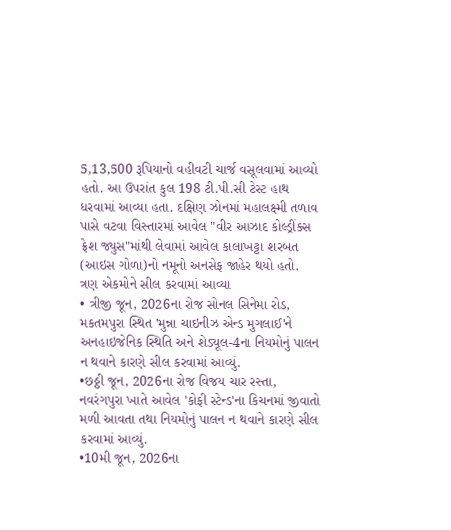5,13,500 રૂપિયાનો વહીવટી ચાર્જ વસૂલવામાં આવ્યો હતો. આ ઉપરાંત કુલ 198 ટી.પી.સી ટેસ્ટ હાથ ધરવામાં આવ્યા હતા. દક્ષિણ ઝોનમાં મહાલક્ષ્મી તળાવ પાસે વટવા વિસ્તારમાં આવેલ "વીર આઝાદ કોલ્ડ્રીંક્સ ફ્રેશ જ્યુસ"માંથી લેવામાં આવેલ કાલાખટ્ટા શરબત (આઇસ ગોળા)નો નમૂનો અનસેફ જાહેર થયો હતો.
ત્રણ એકમોને સીલ કરવામાં આવ્યા
• ત્રીજી જૂન, 2026ના રોજ સોનલ સિનેમા રોડ, મકતમપુરા સ્થિત 'મુન્ના ચાઇનીઝ એન્ડ મુગલાઈ'ને અનહાઇજેનિક સ્થિતિ અને શેડ્યૂલ-4ના નિયમોનું પાલન ન થવાને કારણે સીલ કરવામાં આવ્યું.
•છઠ્ઠી જૂન, 2026ના રોજ વિજય ચાર રસ્તા, નવરંગપુરા ખાતે આવેલ 'કોફી સ્ટેન્ડ'ના કિચનમાં જીવાતો મળી આવતા તથા નિયમોનું પાલન ન થવાને કારણે સીલ કરવામાં આવ્યું.
•10મી જૂન, 2026ના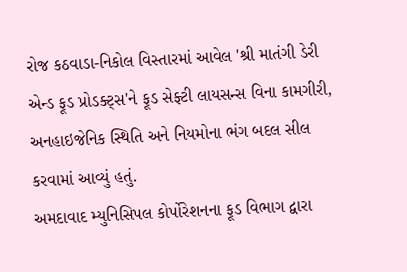રોજ કઠવાડા-નિકોલ વિસ્તારમાં આવેલ 'શ્રી માતંગી ડેરી એન્ડ ફૂડ પ્રોડક્ટ્સ'ને ફૂડ સેફ્ટી લાયસન્સ વિના કામગીરી, અનહાઇજેનિક સ્થિતિ અને નિયમોના ભંગ બદલ સીલ કરવામાં આવ્યું હતું.
અમદાવાદ મ્યુનિસિપલ કોર્પોરેશનના ફૂડ વિભાગ દ્વારા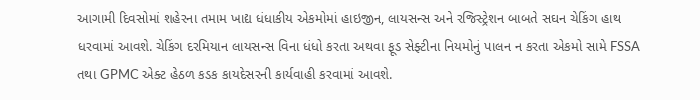આગામી દિવસોમાં શહેરના તમામ ખાદ્ય ધંધાકીય એકમોમાં હાઇજીન, લાયસન્સ અને રજિસ્ટ્રેશન બાબતે સઘન ચેકિંગ હાથ ધરવામાં આવશે. ચેકિંગ દરમિયાન લાયસન્સ વિના ધંધો કરતા અથવા ફૂડ સેફ્ટીના નિયમોનું પાલન ન કરતા એકમો સામે FSSA તથા GPMC એક્ટ હેઠળ કડક કાયદેસરની કાર્યવાહી કરવામાં આવશે.